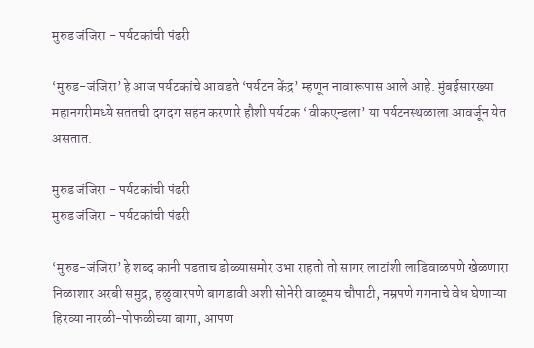मुरुड जंजिरा - पर्यटकांची पंढरी

‘मुरुड-जंजिरा’ हे आज पर्यटकांचे आवडते ‘पर्यटन केंद्र’ म्हणून नावारूपास आले आहे. मुंबईसारख्या महानगरीमध्ये सततची दगदग सहन करणारे हौशी पर्यटक ‘वीकएन्डला’ या पर्यटनस्थळाला आवर्जून येत असतात.

मुरुड जंजिरा - पर्यटकांची पंढरी
मुरुड जंजिरा - पर्यटकांची पंढरी

‘मुरुड-जंजिरा’ हे शब्द कानी पडताच डोळ्यासमोर उभा राहतो तो सागर लाटांशी लाडिवाळपणे खेळणारा निळाशार अरबी समुद्र, हळुवारपणे बागडावी अशी सोनेरी वाळूमय चौपाटी, नम्रपणे गगनाचे वेध घेणाऱ्या हिरव्या नारळी-पोफळीच्या बागा, आपण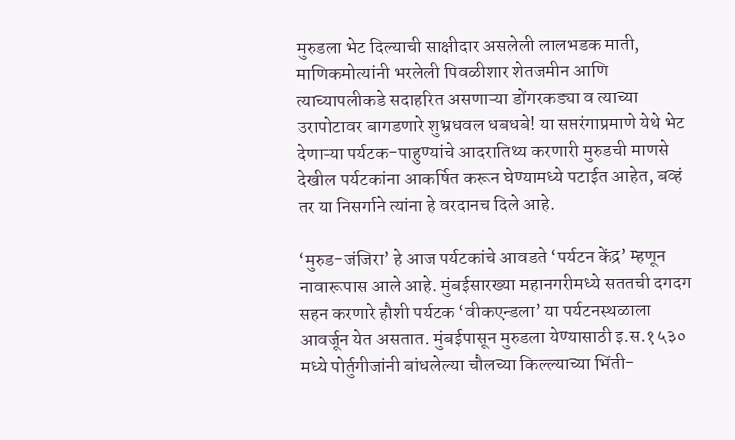मुरुडला भेट दिल्याची साक्षीदार असलेली लालभडक माती, माणिकमोत्यांनी भरलेली पिवळीशार शेतजमीन आणि त्याच्यापलीकडे सदाहरित असणाऱ्या डोंगरकड्या व त्याच्या उरापोटावर बागडणारे शुभ्रधवल धबधबे! या सप्तरंगाप्रमाणे येथे भेट देणाऱ्या पर्यटक-पाहुण्यांचे आदरातिथ्य करणारी मुरुडची माणसे देखील पर्यटकांना आकर्षित करून घेण्यामध्ये पटाईत आहेत, बव्हं तर या निसर्गाने त्यांना हे वरदानच दिले आहे.

‘मुरुड-जंजिरा’ हे आज पर्यटकांचे आवडते ‘पर्यटन केंद्र’ म्हणून नावारूपास आले आहे. मुंबईसारख्या महानगरीमध्ये सततची दगदग सहन करणारे हौशी पर्यटक ‘वीकएन्डला’ या पर्यटनस्थळाला आवर्जून येत असतात. मुंबईपासून मुरुडला येण्यासाठी इ.स.१५३० मध्ये पोर्तुगीजांनी बांधलेल्या चौलच्या किल्ल्याच्या भिंती-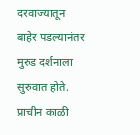दरवाज्यातून बाहेर पडल्यानंतर मुरुड दर्शनाला सुरुवात होते. प्राचीन काळी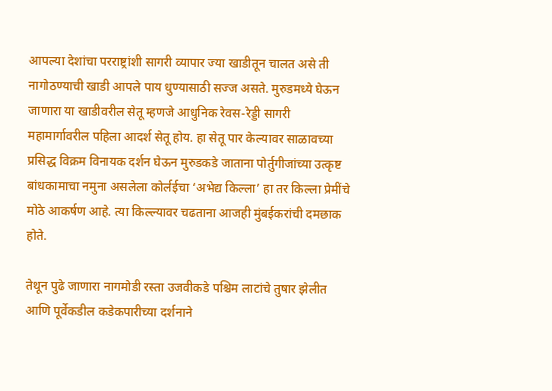आपल्या देशांचा परराष्ट्रांशी सागरी व्यापार ज्या खाडीतून चालत असे ती नागोठण्याची खाडी आपले पाय धुण्यासाठी सज्ज असते. मुरुडमध्ये घेऊन जाणारा या खाडीवरील सेतू म्हणजे आधुनिक रेवस-रेड्डी सागरी महामार्गावरील पहिला आदर्श सेतू होय. हा सेतू पार केल्यावर साळावच्या प्रसिद्ध विक्रम विनायक दर्शन घेऊन मुरुडकडे जाताना पोर्तुगीजांच्या उत्कृष्ट बांधकामाचा नमुना असलेला कोर्लईचा ‘अभेद्य किल्ला’ हा तर किल्ला प्रेमींचे मोठे आकर्षण आहे. त्या किल्ल्यावर चढताना आजही मुंबईकरांची दमछाक होते.

तेथून पुढे जाणारा नागमोडी रस्ता उजवीकडे पश्चिम लाटांचे तुषार झेलीत आणि पूर्वेकडील कडेकपारीच्या दर्शनाने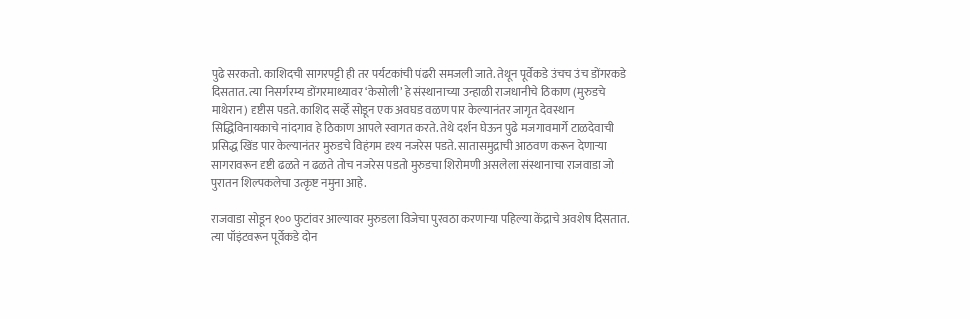पुढे सरकतो. काशिदची सागरपट्टी ही तर पर्यटकांची पंढरी समजली जाते. तेथून पूर्वेकडे उंचच उंच डोंगरकडे दिसतात. त्या निसर्गरम्य डोंगरमाथ्यावर ‘केसोली’ हे संस्थानाच्या उन्हाळी राजधानीचे ठिकाण (मुरुडचे माथेरान) दृष्टीस पडते. काशिद सर्व्हे सोडून एक अवघड वळण पार केल्यानंतर जागृत देवस्थान सिद्धिविनायकाचे नांदगाव हे ठिकाण आपले स्वागत करते. तेथे दर्शन घेऊन पुढे मजगावमार्गे टाळदेवाची प्रसिद्ध खिंड पार केल्यानंतर मुरुडचे विहंगम दृश्य नजरेस पडते. सातासमुद्राची आठवण करून देणाऱ्या सागरावरून दृष्टी ढळते न ढळते तोच नजरेस पडतो मुरुडचा शिरोमणी असलेला संस्थानाचा राजवाडा जो पुरातन शिल्पकलेचा उत्कृष्ट नमुना आहे.

राजवाडा सोडून १०० फुटांवर आल्यावर मुरुडला विजेचा पुरवठा करणाऱ्या पहिल्या केंद्राचे अवशेष दिसतात. त्या पॉइंटवरून पूर्वेकडे दोन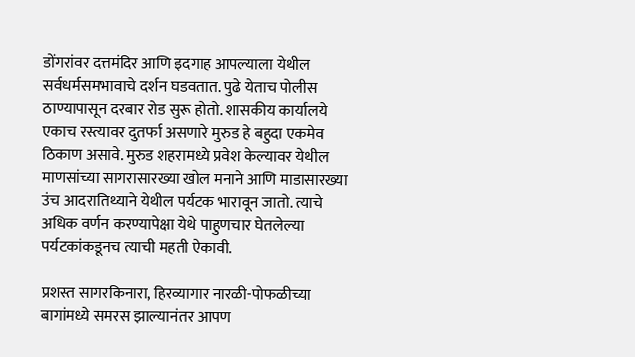डोंगरांवर दत्तमंदिर आणि इदगाह आपल्याला येथील सर्वधर्मसमभावाचे दर्शन घडवतात. पुढे येताच पोलीस ठाण्यापासून दरबार रोड सुरू होतो. शासकीय कार्यालये एकाच रस्त्यावर दुतर्फा असणारे मुरुड हे बहुदा एकमेव ठिकाण असावे. मुरुड शहरामध्ये प्रवेश केल्यावर येथील माणसांच्या सागरासारख्या खोल मनाने आणि माडासारख्या उंच आदरातिथ्याने येथील पर्यटक भारावून जातो. त्याचे अधिक वर्णन करण्यापेक्षा येथे पाहुणचार घेतलेल्या पर्यटकांकडूनच त्याची महती ऐकावी.

प्रशस्त सागरकिनारा, हिरव्यागार नारळी-पोफळीच्या बागांमध्ये समरस झाल्यानंतर आपण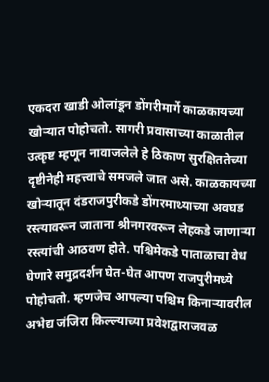एकदरा खाडी ओलांडून डोंगरीमार्गे काळकायच्या खोऱ्यात पोहोचतो. सागरी प्रवासाच्या काळातील उत्कृष्ट म्हणून नावाजलेले हे ठिकाण सुरक्षिततेच्या दृष्टीनेही महत्त्वाचे समजले जात असे. काळकायच्या खोऱ्यातून दंडराजपुरीकडे डोंगरमाथ्याच्या अवघड रस्त्यावरून जाताना श्रीनगरवरून लेहकडे जाणाऱ्या रस्त्यांची आठवण होते. पश्चिमेकडे पाताळाचा वेध घेणारे समुद्रदर्शन घेत-घेत आपण राजपुरीमध्ये पोहोचतो. म्हणजेच आपल्या पश्चिम किनाऱ्यावरील अभेद्य जंजिरा किल्ल्याच्या प्रवेशद्वाराजवळ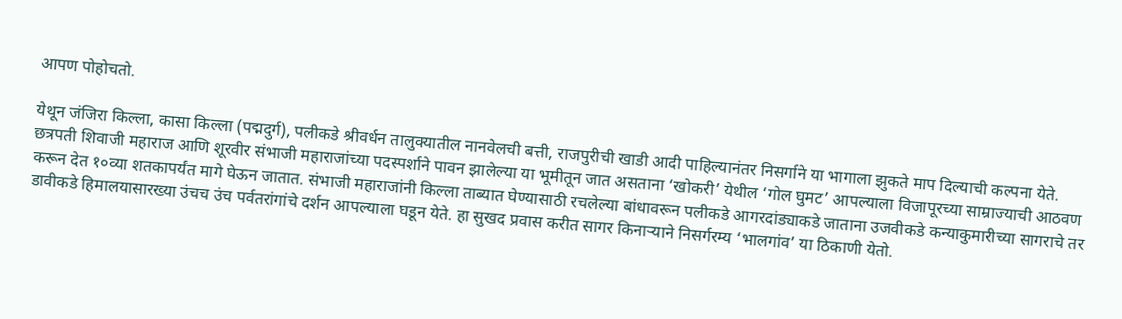आपण पोहोचतो.

येथून जंजिरा किल्ला, कासा किल्ला (पद्मदुर्ग), पलीकडे श्रीवर्धन तालुक्यातील नानवेलची बत्ती, राजपुरीची खाडी आदी पाहिल्यानंतर निसर्गाने या भागाला झुकते माप दिल्याची कल्पना येते. छत्रपती शिवाजी महाराज आणि शूरवीर संभाजी महाराजांच्या पदस्पर्शाने पावन झालेल्या या भूमीतून जात असताना ‘खोकरी’ येथील ‘गोल घुमट’ आपल्याला विजापूरच्या साम्राज्याची आठवण करून देत १०व्या शतकापर्यंत मागे घेऊन जातात. संभाजी महाराजांनी किल्ला ताब्यात घेण्यासाठी रचलेल्या बांधावरून पलीकडे आगरदांड्याकडे जाताना उजवीकडे कन्याकुमारीच्या सागराचे तर डावीकडे हिमालयासारख्या उंचच उंच पर्वतरांगांचे दर्शन आपल्याला घडून येते. हा सुखद प्रवास करीत सागर किनाऱ्याने निसर्गरम्य ‘भालगांव’ या ठिकाणी येतो.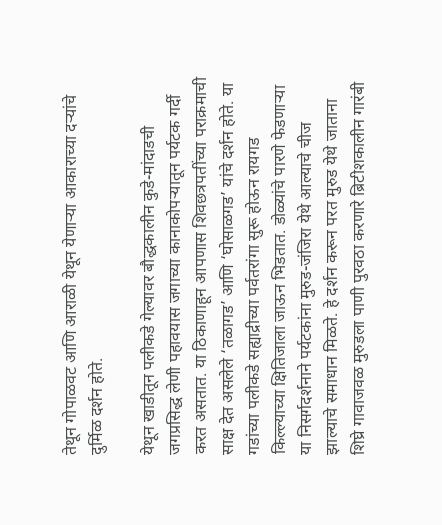तेथून गोपाळवट आणि आराळी येथून येणाऱ्या आकाराच्या दऱ्यांचे दुर्मिळ दर्शन होते.

येथून खाडीतून पलीकडे गेल्यावर बौद्धकालीन कुडे-मांदाडची जगप्रसिद्ध लेणी पहावयास जगाच्या कानाकोपऱ्यातून पर्यटक गर्दी करत असतात. या ठिकाणाहून आपणास शिवछत्रपतींच्या पराक्रमाची साक्ष देत असलेले ‘तळागड’ आणि ‘घोसाळगड’ यांचे दर्शन होते. या गडांच्या पलीकडे सह्याद्रीच्या पर्वतरांगा सुरू होऊन रायगड किल्ल्याच्या क्षितिजाला जाऊन भिडतात. डोळ्यांचे पारणे फेडणाऱ्या या निसर्गदर्शनाने पर्यटकांना मुरुड-जंजिरा येथे आल्याचे चीज झाल्याचे समाधान मिळते. हे दर्शन करून परत मुरुड येथे जाताना शिघ्रे गावाजवळ मुरुडला पाणी पुरवठा करणारे ब्रिटीशकालीन गारंबी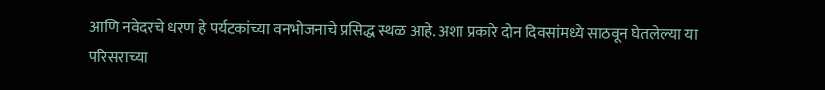आणि नवेदरचे धरण हे पर्यटकांच्या वनभोजनाचे प्रसिद्ध स्थळ आहे. अशा प्रकारे दोन दिवसांमध्ये साठवून घेतलेल्या या परिसराच्या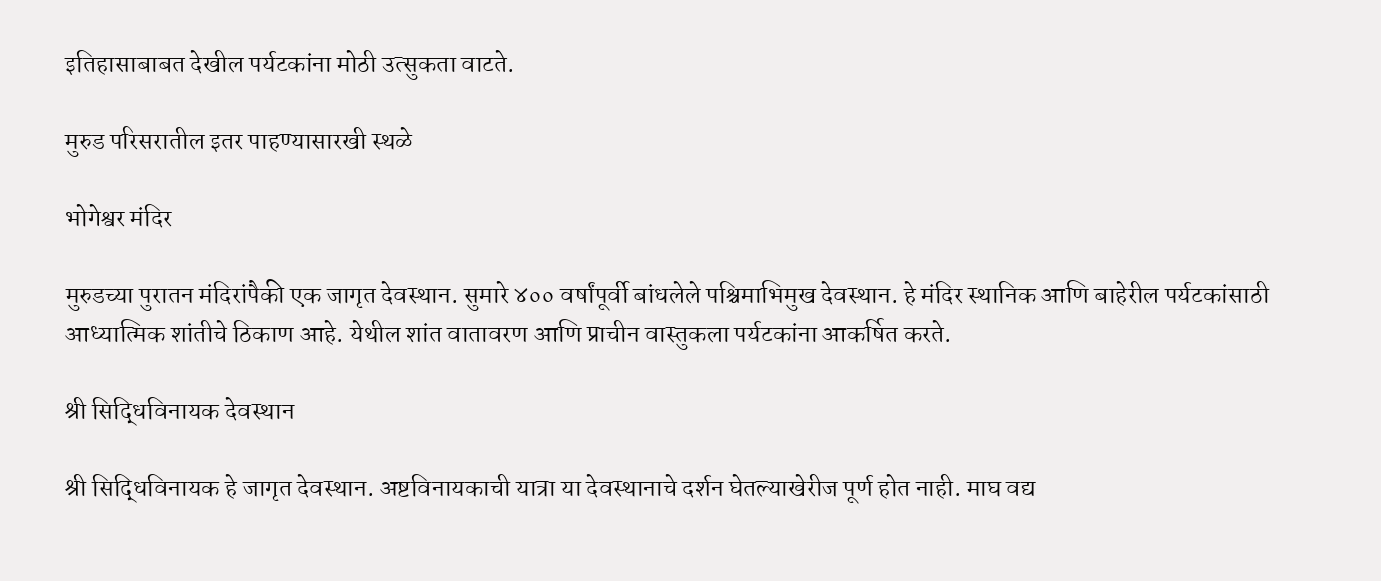इतिहासाबाबत देखील पर्यटकांना मोठी उत्सुकता वाटते.

मुरुड परिसरातील इतर पाहण्यासारखी स्थळे

भोगेश्वर मंदिर

मुरुडच्या पुरातन मंदिरांपैकी एक जागृत देवस्थान. सुमारे ४०० वर्षांपूर्वी बांधलेले पश्चिमाभिमुख देवस्थान. हे मंदिर स्थानिक आणि बाहेरील पर्यटकांसाठी आध्यात्मिक शांतीचे ठिकाण आहे. येथील शांत वातावरण आणि प्राचीन वास्तुकला पर्यटकांना आकर्षित करते.

श्री सिद्धिविनायक देवस्थान

श्री सिद्धिविनायक हे जागृत देवस्थान. अष्टविनायकाची यात्रा या देवस्थानाचे दर्शन घेतल्याखेरीज पूर्ण होत नाही. माघ वद्य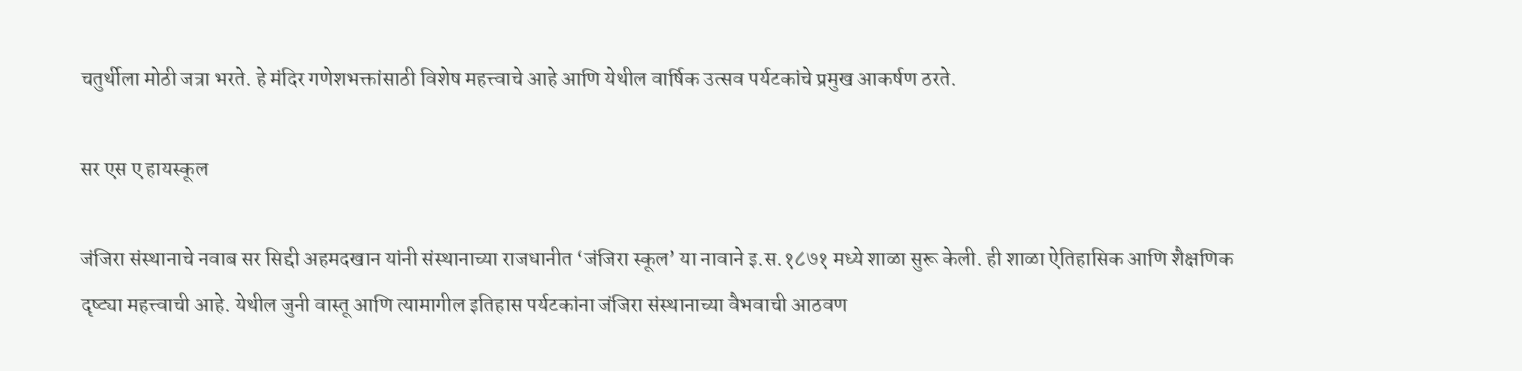चतुर्थीला मोठी जत्रा भरते. हे मंदिर गणेशभक्तांसाठी विशेष महत्त्वाचे आहे आणि येथील वार्षिक उत्सव पर्यटकांचे प्रमुख आकर्षण ठरते.

सर एस ए हायस्कूल

जंजिरा संस्थानाचे नवाब सर सिद्दी अहमदखान यांनी संस्थानाच्या राजधानीत ‘जंजिरा स्कूल’ या नावाने इ.स.१८७१ मध्ये शाळा सुरू केली. ही शाळा ऐतिहासिक आणि शैक्षणिक दृष्ट्या महत्त्वाची आहे. येथील जुनी वास्तू आणि त्यामागील इतिहास पर्यटकांना जंजिरा संस्थानाच्या वैभवाची आठवण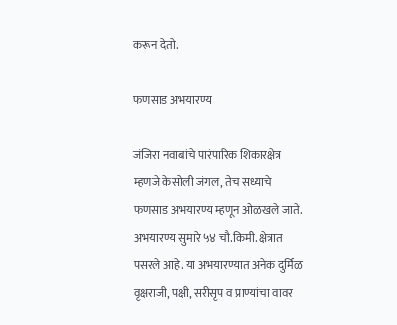करून देतो.

फणसाड अभयारण्य

जंजिरा नवाबांचे पारंपारिक शिकारक्षेत्र म्हणजे केसोली जंगल, तेच सध्याचे फणसाड अभयारण्य म्हणून ओळखले जाते. अभयारण्य सुमारे ५४ चौ.किमी. क्षेत्रात पसरले आहे. या अभयारण्यात अनेक दुर्मिळ वृक्षराजी, पक्षी, सरीसृप व प्राण्यांचा वावर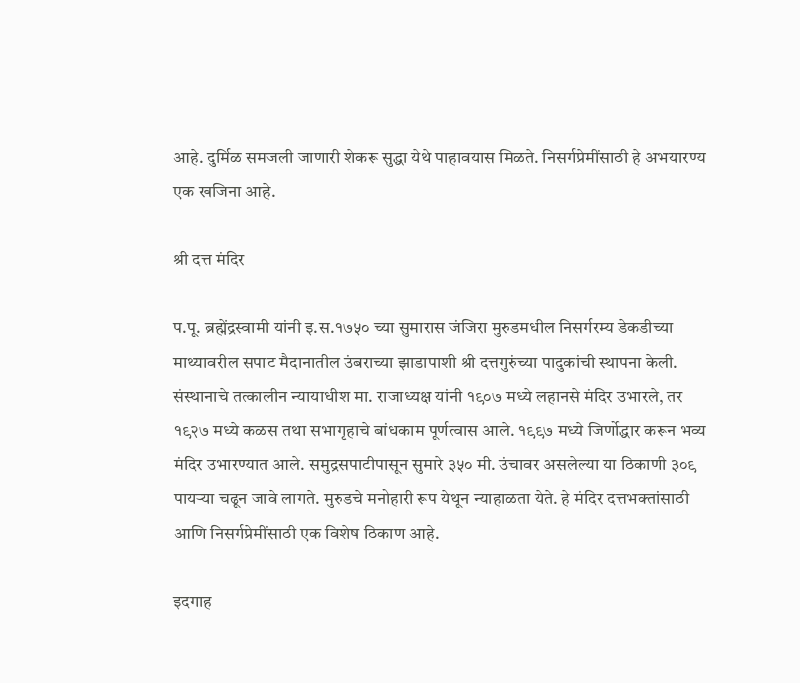आहे. दुर्मिळ समजली जाणारी शेकरू सुद्धा येथे पाहावयास मिळते. निसर्गप्रेमींसाठी हे अभयारण्य एक खजिना आहे.

श्री दत्त मंदिर

प.पू. ब्रह्मेंद्रस्वामी यांनी इ.स.१७५० च्या सुमारास जंजिरा मुरुडमधील निसर्गरम्य डेकडीच्या माथ्यावरील सपाट मैदानातील उंबराच्या झाडापाशी श्री दत्तगुरुंच्या पादुकांची स्थापना केली. संस्थानाचे तत्कालीन न्यायाधीश मा. राजाध्यक्ष यांनी १९०७ मध्ये लहानसे मंदिर उभारले, तर १९२७ मध्ये कळस तथा सभागृहाचे बांधकाम पूर्णत्वास आले. १९९७ मध्ये जिर्णोद्धार करून भव्य मंदिर उभारण्यात आले. समुद्रसपाटीपासून सुमारे ३५० मी. उंचावर असलेल्या या ठिकाणी ३०९ पायऱ्या चढून जावे लागते. मुरुडचे मनोहारी रूप येथून न्याहाळता येते. हे मंदिर दत्तभक्तांसाठी आणि निसर्गप्रेमींसाठी एक विशेष ठिकाण आहे.

इदगाह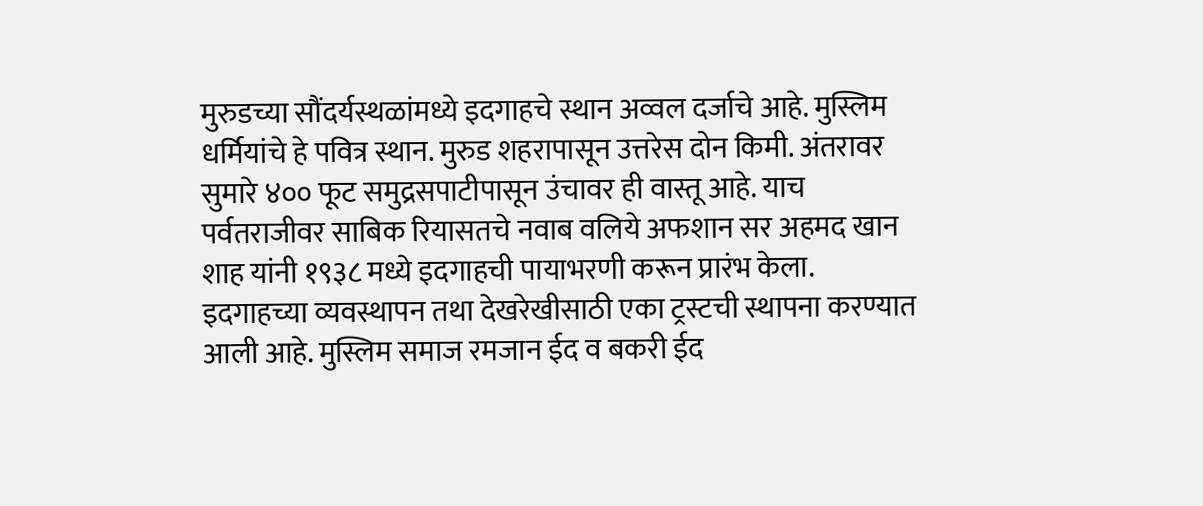मुरुडच्या सौंदर्यस्थळांमध्ये इदगाहचे स्थान अव्वल दर्जाचे आहे. मुस्लिम धर्मियांचे हे पवित्र स्थान. मुरुड शहरापासून उत्तरेस दोन किमी. अंतरावर सुमारे ४०० फूट समुद्रसपाटीपासून उंचावर ही वास्तू आहे. याच पर्वतराजीवर साबिक रियासतचे नवाब वलिये अफशान सर अहमद खान शाह यांनी १९३८ मध्ये इदगाहची पायाभरणी करून प्रारंभ केला. इदगाहच्या व्यवस्थापन तथा देखरेखीसाठी एका ट्रस्टची स्थापना करण्यात आली आहे. मुस्लिम समाज रमजान ईद व बकरी ईद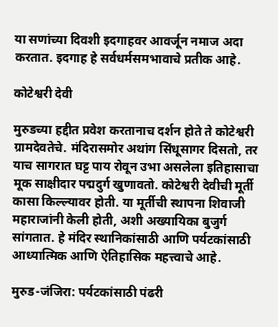या सणांच्या दिवशी इदगाहवर आवर्जून नमाज अदा करतात. इदगाह हे सर्वधर्मसमभावाचे प्रतीक आहे.

कोटेश्वरी देवी

मुरुडच्या हद्दीत प्रवेश करतानाच दर्शन होते ते कोटेश्वरी ग्रामदेवतेचे. मंदिरासमोर अथांग सिंधूसागर दिसतो, तर याच सागरात घट्ट पाय रोवून उभा असलेला इतिहासाचा मूक साक्षीदार पद्मदुर्ग खुणावतो. कोटेश्वरी देवीची मूर्ती कासा किल्ल्यावर होती. या मूर्तीची स्थापना शिवाजी महाराजांनी केली होती, अशी अख्यायिका बुजुर्ग सांगतात. हे मंदिर स्थानिकांसाठी आणि पर्यटकांसाठी आध्यात्मिक आणि ऐतिहासिक महत्त्वाचे आहे.

मुरुड-जंजिरा: पर्यटकांसाठी पंढरी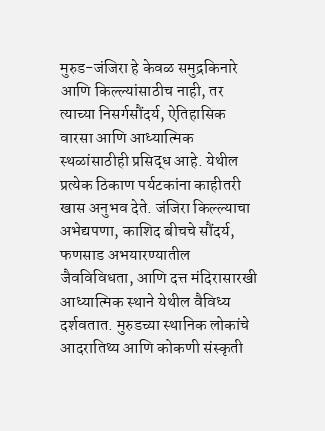मुरुड-जंजिरा हे केवळ समुद्रकिनारे आणि किल्ल्यांसाठीच नाही, तर त्याच्या निसर्गसौंदर्य, ऐतिहासिक वारसा आणि आध्यात्मिक स्थळांसाठीही प्रसिद्ध आहे. येथील प्रत्येक ठिकाण पर्यटकांना काहीतरी खास अनुभव देते. जंजिरा किल्ल्याचा अभेद्यपणा, काशिद बीचचे सौंदर्य, फणसाड अभयारण्यातील जैवविविधता, आणि दत्त मंदिरासारखी आध्यात्मिक स्थाने येथील वैविध्य दर्शवतात. मुरुडच्या स्थानिक लोकांचे आदरातिथ्य आणि कोकणी संस्कृती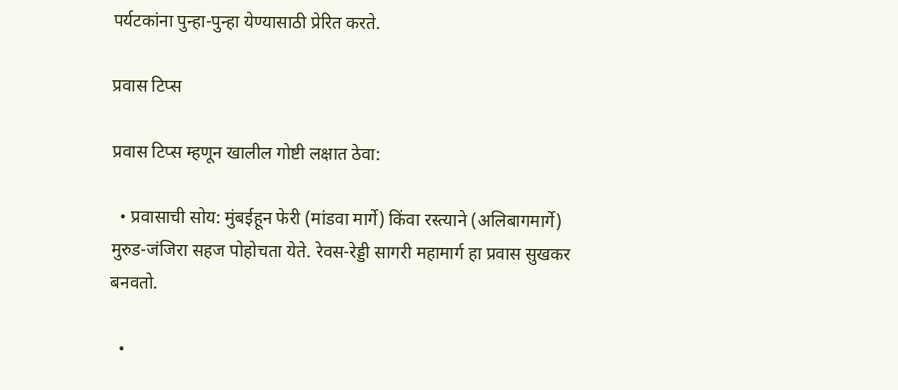पर्यटकांना पुन्हा-पुन्हा येण्यासाठी प्रेरित करते.

प्रवास टिप्स

प्रवास टिप्स म्हणून खालील गोष्टी लक्षात ठेवा:

  • प्रवासाची सोय: मुंबईहून फेरी (मांडवा मार्गे) किंवा रस्त्याने (अलिबागमार्गे) मुरुड-जंजिरा सहज पोहोचता येते. रेवस-रेड्डी सागरी महामार्ग हा प्रवास सुखकर बनवतो.

  •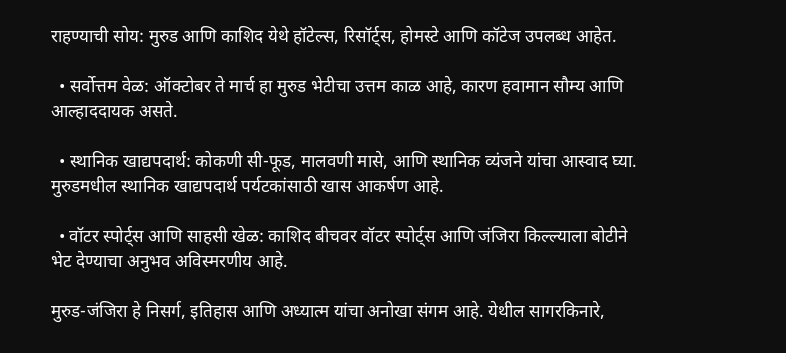राहण्याची सोय: मुरुड आणि काशिद येथे हॉटेल्स, रिसॉर्ट्स, होमस्टे आणि कॉटेज उपलब्ध आहेत.

  • सर्वोत्तम वेळ: ऑक्टोबर ते मार्च हा मुरुड भेटीचा उत्तम काळ आहे, कारण हवामान सौम्य आणि आल्हाददायक असते.

  • स्थानिक खाद्यपदार्थ: कोकणी सी-फूड, मालवणी मासे, आणि स्थानिक व्यंजने यांचा आस्वाद घ्या. मुरुडमधील स्थानिक खाद्यपदार्थ पर्यटकांसाठी खास आकर्षण आहे.

  • वॉटर स्पोर्ट्स आणि साहसी खेळ: काशिद बीचवर वॉटर स्पोर्ट्स आणि जंजिरा किल्ल्याला बोटीने भेट देण्याचा अनुभव अविस्मरणीय आहे.

मुरुड-जंजिरा हे निसर्ग, इतिहास आणि अध्यात्म यांचा अनोखा संगम आहे. येथील सागरकिनारे,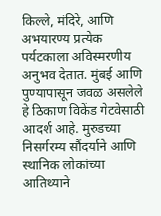किल्ले, मंदिरे, आणि अभयारण्य प्रत्येक पर्यटकाला अविस्मरणीय अनुभव देतात. मुंबई आणि पुण्यापासून जवळ असलेले हे ठिकाण विकेंड गेटवेसाठी आदर्श आहे. मुरुडच्या निसर्गरम्य सौंदर्याने आणि स्थानिक लोकांच्या आतिथ्याने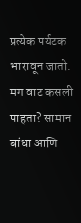प्रत्येक पर्यटक भारावून जातो. मग वाट कसली पाहता? सामान बांधा आणि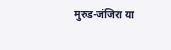मुरुड-जंजिरा या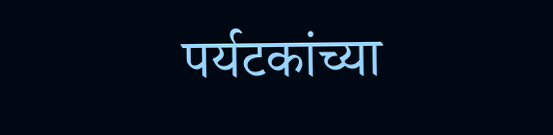पर्यटकांच्या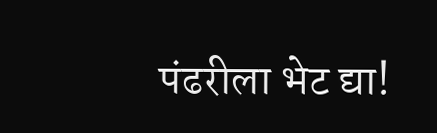पंढरीला भेट द्या!